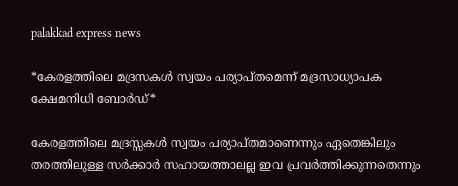palakkad express news

*കേരളത്തിലെ മദ്രസകള്‍ സ്വയം പര്യാപ്തമെന്ന് മദ്രസാധ്യാപക ക്ഷേമനിധി ബോര്‍ഡ്*

കേരളത്തിലെ മദ്രസ്സകള്‍ സ്വയം പര്യാപ്തമാണെന്നും ഏതെങ്കിലും തരത്തിലുള്ള സര്‍ക്കാര്‍ സഹായത്താലല്ല ഇവ പ്രവര്‍ത്തിക്കുന്നതെന്നും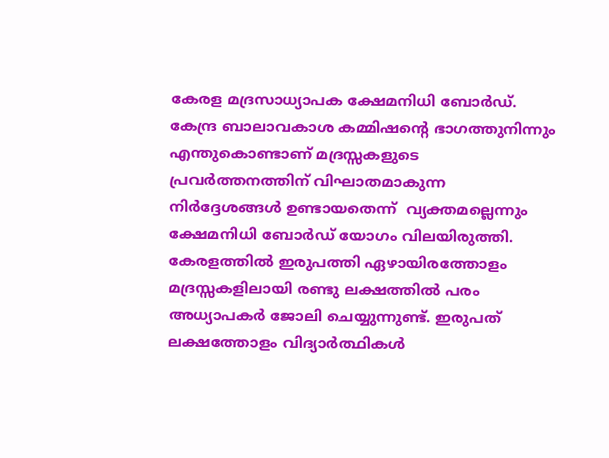കേരള മദ്രസാധ്യാപക ക്ഷേമനിധി ബോര്‍ഡ്. കേന്ദ്ര ബാലാവകാശ കമ്മിഷന്റെ ഭാഗത്തുനിന്നും എന്തുകൊണ്ടാണ് മദ്രസ്സകളുടെ പ്രവര്‍ത്തനത്തിന് വിഘാതമാകുന്ന നിര്‍ദ്ദേശങ്ങള്‍ ഉണ്ടായതെന്ന്  വ്യക്തമല്ലെന്നും ക്ഷേമനിധി ബോര്‍ഡ് യോഗം വിലയിരുത്തി. കേരളത്തില്‍ ഇരുപത്തി ഏഴായിരത്തോളം മദ്രസ്സകളിലായി രണ്ടു ലക്ഷത്തില്‍ പരം അധ്യാപകര്‍ ജോലി ചെയ്യുന്നുണ്ട്. ഇരുപത് ലക്ഷത്തോളം വിദ്യാര്‍ത്ഥികള്‍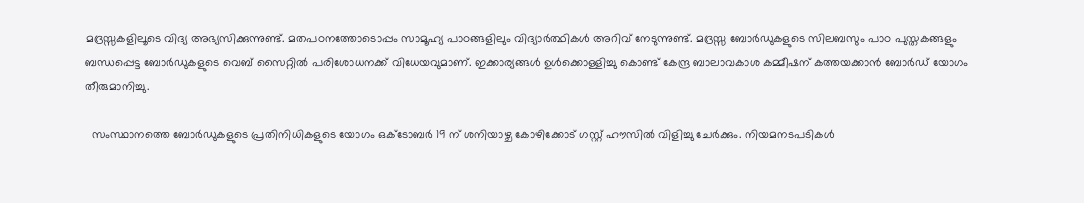മദ്രസ്സകളിലൂടെ വിദ്യ അഭ്യസിക്കുന്നുണ്ട്. മതപഠനത്തോടൊപ്പം സാമൂഹ്യ പാഠങ്ങളിലും വിദ്യാര്‍ത്ഥികള്‍ അറിവ് നേടുന്നുണ്ട്. മദ്രസ്സ ബോര്‍ഡുകളുടെ സിലബസും പാഠ പുസ്തകങ്ങളും ബന്ധപ്പെട്ട ബോര്‍ഡുകളുടെ വെബ് സൈറ്റില്‍ പരിശോധനക്ക് വിധേയവുമാണ്. ഇക്കാര്യങ്ങള്‍ ഉള്‍ക്കൊള്ളിച്ചു കൊണ്ട് കേന്ദ്ര ബാലാവകാശ കമ്മീഷന് കത്തയക്കാന്‍ ബോര്‍ഡ് യോഗം തീരുമാനിച്ചു.

  സംസ്ഥാനത്തെ ബോര്‍ഡുകളുടെ പ്രതിനിധികളുടെ യോഗം ഒക്ടോബര്‍ 19 ന് ശനിയാഴ്ച കോഴിക്കോട് ഗസ്റ്റ് ഹൗസില്‍ വിളിച്ചു ചേര്‍ക്കും. നിയമനടപടികള്‍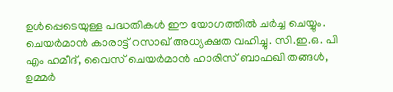ഉള്‍പ്പെടെയുള്ള പദ്ധതികള്‍ ഈ യോഗത്തില്‍ ചര്‍ച്ച ചെയ്യും. ചെയര്‍മാന്‍ കാരാട്ട് റസാഖ് അധ്യക്ഷത വഹിച്ചു. സി.ഇ.ഒ. പി എം ഹമീദ്, വൈസ് ചെയര്‍മാന്‍ ഹാരിസ് ബാഫഖി തങ്ങള്‍, ഉമ്മര്‍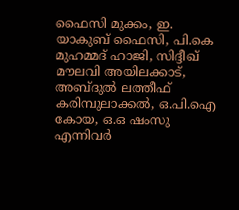ഫൈസി മുക്കം, ഇ. യാകുബ് ഫൈസി, പി.കെ മുഹമ്മദ് ഹാജി, സിദ്ദീഖ് മൗലവി അയിലക്കാട്, അബ്ദുല്‍ ലത്തീഫ് കരിമ്പുലാക്കല്‍, ഒ.പി.ഐ കോയ, ഒ.ഒ ഷംസു എന്നിവര്‍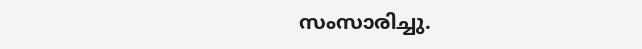സംസാരിച്ചു.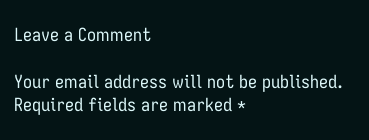Leave a Comment

Your email address will not be published. Required fields are marked *